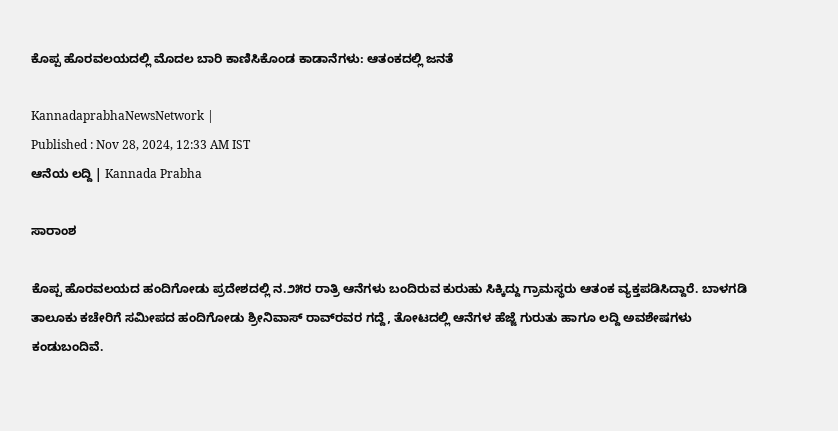ಕೊಪ್ಪ ಹೊರವಲಯದಲ್ಲಿ ಮೊದಲ ಬಾರಿ ಕಾಣಿಸಿಕೊಂಡ ಕಾಡಾನೆಗಳು: ಆತಂಕದಲ್ಲಿ ಜನತೆ

KannadaprabhaNewsNetwork |
Published : Nov 28, 2024, 12:33 AM IST
ಆನೆಯ ಲದ್ದಿ | Kannada Prabha

ಸಾರಾಂಶ

ಕೊಪ್ಪ ಹೊರವಲಯದ ಹಂದಿಗೋಡು ಪ್ರದೇಶದಲ್ಲಿ ನ.೨೫ರ ರಾತ್ರಿ ಆನೆಗಳು ಬಂದಿರುವ ಕುರುಹು ಸಿಕ್ಕಿದ್ದು ಗ್ರಾಮಸ್ಥರು ಆತಂಕ ವ್ಯಕ್ತಪಡಿಸಿದ್ದಾರೆ. ಬಾಳಗಡಿ ತಾಲೂಕು ಕಚೇರಿಗೆ ಸಮೀಪದ ಹಂದಿಗೋಡು ಶ್ರೀನಿವಾಸ್ ರಾವ್‌ರವರ ಗದ್ದೆ, ತೋಟದಲ್ಲಿ ಆನೆಗಳ ಹೆಜ್ಜೆ ಗುರುತು ಹಾಗೂ ಲದ್ದಿ ಅವಶೇಷಗಳು ಕಂಡುಬಂದಿವೆ.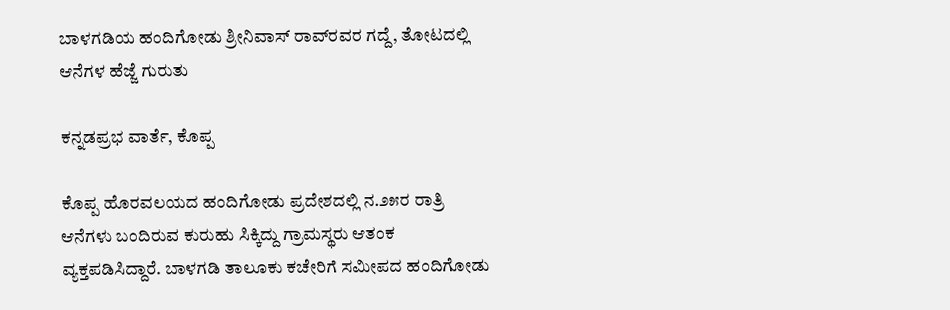ಬಾಳಗಡಿಯ ಹಂದಿಗೋಡು ಶ್ರೀನಿವಾಸ್ ರಾವ್‌ರವರ ಗದ್ದೆ, ತೋಟದಲ್ಲಿ ಆನೆಗಳ ಹೆಜ್ಜೆ ಗುರುತು

ಕನ್ನಡಪ್ರಭ ವಾರ್ತೆ, ಕೊಪ್ಪ

ಕೊಪ್ಪ ಹೊರವಲಯದ ಹಂದಿಗೋಡು ಪ್ರದೇಶದಲ್ಲಿ ನ.೨೫ರ ರಾತ್ರಿ ಆನೆಗಳು ಬಂದಿರುವ ಕುರುಹು ಸಿಕ್ಕಿದ್ದು ಗ್ರಾಮಸ್ಥರು ಆತಂಕ ವ್ಯಕ್ತಪಡಿಸಿದ್ದಾರೆ. ಬಾಳಗಡಿ ತಾಲೂಕು ಕಚೇರಿಗೆ ಸಮೀಪದ ಹಂದಿಗೋಡು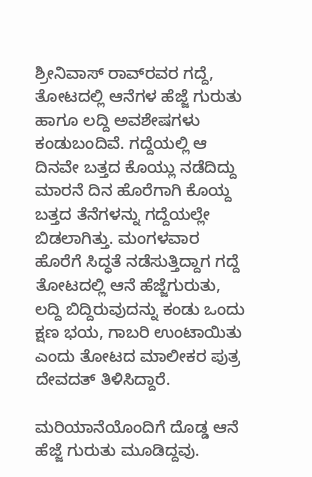ಶ್ರೀನಿವಾಸ್ ರಾವ್‌ರವರ ಗದ್ದೆ, ತೋಟದಲ್ಲಿ ಆನೆಗಳ ಹೆಜ್ಜೆ ಗುರುತು ಹಾಗೂ ಲದ್ದಿ ಅವಶೇಷಗಳು ಕಂಡುಬಂದಿವೆ. ಗದ್ದೆಯಲ್ಲಿ ಆ ದಿನವೇ ಬತ್ತದ ಕೊಯ್ಲು ನಡೆದಿದ್ದು ಮಾರನೆ ದಿನ ಹೊರೆಗಾಗಿ ಕೊಯ್ದ ಬತ್ತದ ತೆನೆಗಳನ್ನು ಗದ್ದೆಯಲ್ಲೇ ಬಿಡಲಾಗಿತ್ತು. ಮಂಗಳವಾರ ಹೊರೆಗೆ ಸಿದ್ಧತೆ ನಡೆಸುತ್ತಿದ್ದಾಗ ಗದ್ದೆ ತೋಟದಲ್ಲಿ ಆನೆ ಹೆಜ್ಜೆಗುರುತು, ಲದ್ದಿ ಬಿದ್ದಿರುವುದನ್ನು ಕಂಡು ಒಂದು ಕ್ಷಣ ಭಯ, ಗಾಬರಿ ಉಂಟಾಯಿತು ಎಂದು ತೋಟದ ಮಾಲೀಕರ ಪುತ್ರ ದೇವದತ್ ತಿಳಿಸಿದ್ದಾರೆ.

ಮರಿಯಾನೆಯೊಂದಿಗೆ ದೊಡ್ಡ ಆನೆ ಹೆಜ್ಜೆ ಗುರುತು ಮೂಡಿದ್ದವು.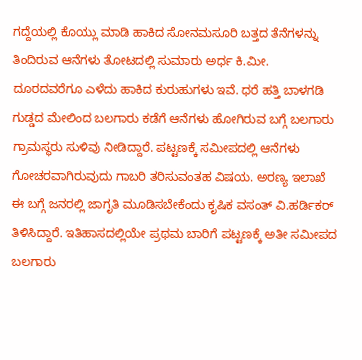ಗದ್ದೆಯಲ್ಲಿ ಕೊಯ್ಲು ಮಾಡಿ ಹಾಕಿದ ಸೋನಮಸೂರಿ ಬತ್ತದ ತೆನೆಗಳನ್ನು ತಿಂದಿರುವ ಆನೆಗಳು ತೋಟದಲ್ಲಿ ಸುಮಾರು ಅರ್ಧ ಕಿ.ಮೀ. ದೂರದವರೆಗೂ ಎಳೆದು ಹಾಕಿದ ಕುರುಹುಗಳು ಇವೆ. ಧರೆ ಹತ್ತಿ ಬಾಳಗಡಿ ಗುಡ್ಡದ ಮೇಲಿಂದ ಬಲಗಾರು ಕಡೆಗೆ ಆನೆಗಳು ಹೋಗಿರುವ ಬಗ್ಗೆ ಬಲಗಾರು ಗ್ರಾಮಸ್ಥರು ಸುಳಿವು ನೀಡಿದ್ದಾರೆ. ಪಟ್ಟಣಕ್ಕೆ ಸಮೀಪದಲ್ಲಿ ಆನೆಗಳು ಗೋಚರವಾಗಿರುವುದು ಗಾಬರಿ ತರಿಸುವಂತಹ ವಿಷಯ. ಅರಣ್ಯ ಇಲಾಖೆ ಈ ಬಗ್ಗೆ ಜನರಲ್ಲಿ ಜಾಗೃತಿ ಮೂಡಿಸಬೇಕೆಂದು ಕೃಷಿಕ ವಸಂತ್ ವಿ.ಹರ್ಡಿಕರ್ ತಿಳಿಸಿದ್ದಾರೆ. ಇತಿಹಾಸದಲ್ಲಿಯೇ ಪ್ರಥಮ ಬಾರಿಗೆ ಪಟ್ಟಣಕ್ಕೆ ಅತೀ ಸಮೀಪದ ಬಲಗಾರು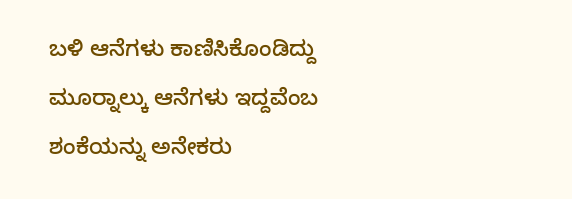ಬಳಿ ಆನೆಗಳು ಕಾಣಿಸಿಕೊಂಡಿದ್ದು ಮೂರ‍್ನಾಲ್ಕು ಆನೆಗಳು ಇದ್ದವೆಂಬ ಶಂಕೆಯನ್ನು ಅನೇಕರು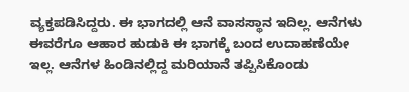ವ್ಯಕ್ತಪಡಿಸಿದ್ದರು. ಈ ಭಾಗದಲ್ಲಿ ಆನೆ ವಾಸಸ್ಥಾನ ಇದಿಲ್ಲ. ಆನೆಗಳು ಈವರೆಗೂ ಆಹಾರ ಹುಡುಕಿ ಈ ಭಾಗಕ್ಕೆ ಬಂದ ಉದಾಹಣೆಯೇ ಇಲ್ಲ. ಆನೆಗಳ ಹಿಂಡಿನಲ್ಲಿದ್ದ ಮರಿಯಾನೆ ತಪ್ಪಿಸಿಕೊಂಡು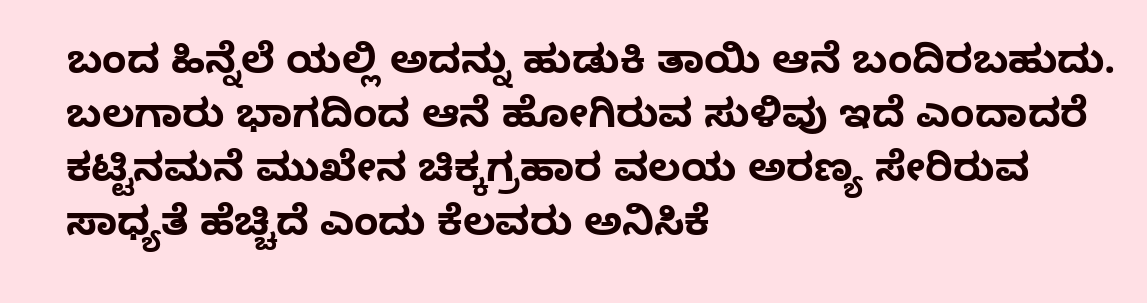ಬಂದ ಹಿನ್ನೆಲೆ ಯಲ್ಲಿ ಅದನ್ನು ಹುಡುಕಿ ತಾಯಿ ಆನೆ ಬಂದಿರಬಹುದು. ಬಲಗಾರು ಭಾಗದಿಂದ ಆನೆ ಹೋಗಿರುವ ಸುಳಿವು ಇದೆ ಎಂದಾದರೆ ಕಟ್ಟಿನಮನೆ ಮುಖೇನ ಚಿಕ್ಕಗ್ರಹಾರ ವಲಯ ಅರಣ್ಯ ಸೇರಿರುವ ಸಾಧ್ಯತೆ ಹೆಚ್ಚಿದೆ ಎಂದು ಕೆಲವರು ಅನಿಸಿಕೆ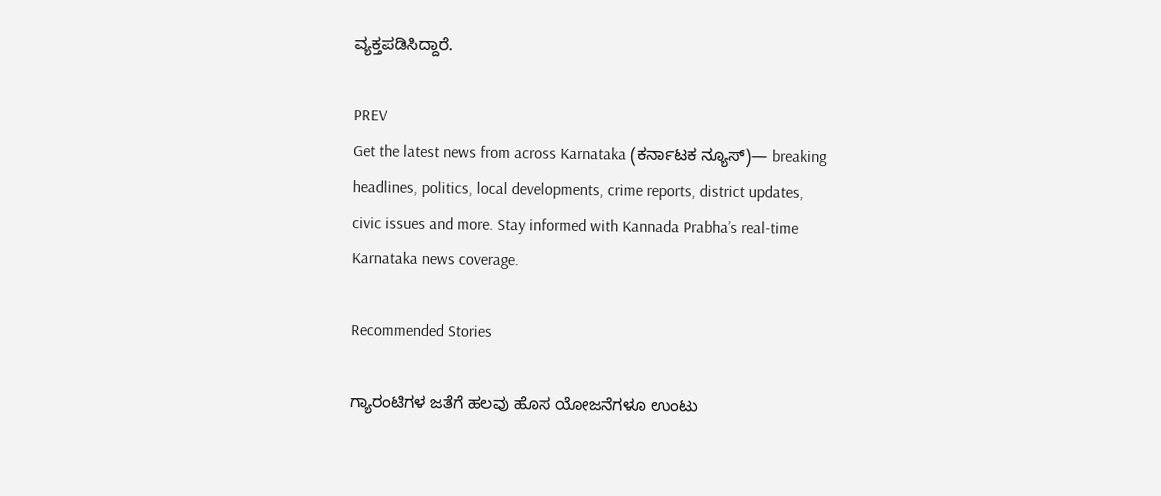ವ್ಯಕ್ತಪಡಿಸಿದ್ದಾರೆ.

PREV
Get the latest news from across Karnataka (ಕರ್ನಾಟಕ ನ್ಯೂಸ್)— breaking headlines, politics, local developments, crime reports, district updates, civic issues and more. Stay informed with Kannada Prabha’s real‑time Karnataka news coverage.

Recommended Stories

ಗ್ಯಾರಂಟಿಗಳ ಜತೆಗೆ ಹಲವು ಹೊಸ ಯೋಜನೆಗಳೂ ಉಂಟು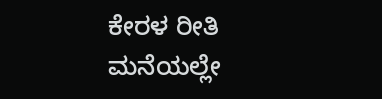ಕೇರಳ ರೀತಿ ಮನೆಯಲ್ಲೇ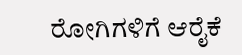ರೋಗಿಗಳಿಗೆ ಆರೈಕೆ